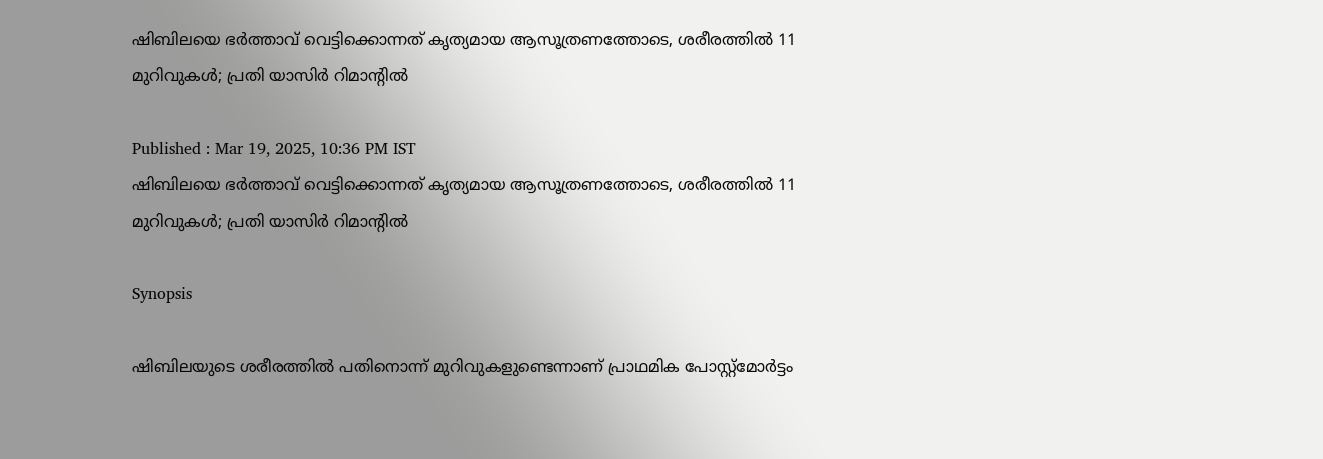ഷിബിലയെ ഭർത്താവ് വെട്ടിക്കൊന്നത് കൃത്യമായ ആസൂത്രണത്തോടെ, ശരീരത്തില്‍ 11 മുറിവുകള്‍; പ്രതി യാസിർ റിമാന്‍റില്‍

Published : Mar 19, 2025, 10:36 PM IST
ഷിബിലയെ ഭർത്താവ് വെട്ടിക്കൊന്നത് കൃത്യമായ ആസൂത്രണത്തോടെ, ശരീരത്തില്‍ 11 മുറിവുകള്‍; പ്രതി യാസിർ റിമാന്‍റില്‍

Synopsis

ഷിബിലയുടെ ശരീരത്തില്‍ പതിനൊന്ന് മുറിവുകളുണ്ടെന്നാണ് പ്രാഥമിക പോസ്റ്റ്‍മോര്‍ട്ടം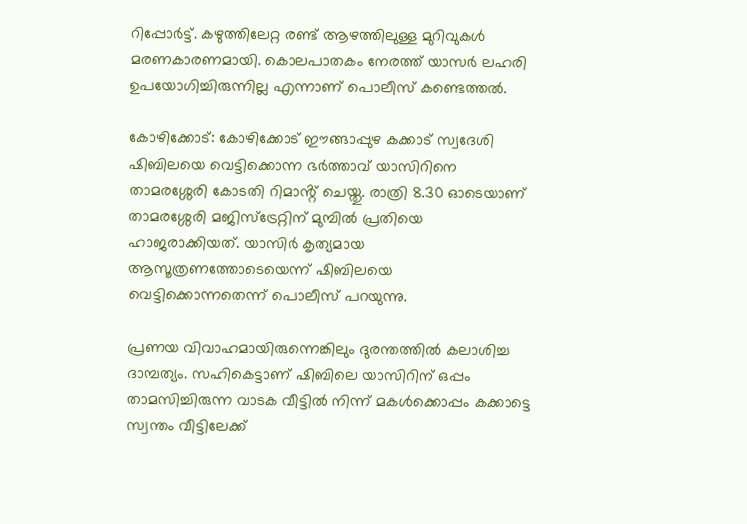റിപ്പോര്‍ട്ട്. കഴുത്തിലേറ്റ രണ്ട് ആഴത്തിലുള്ള മുറിവുകള്‍ മരണകാരണമായി. കൊലപാതകം നേരത്ത് യാസർ ലഹരി ഉപയോഗിച്ചിരുന്നില്ല എന്നാണ് പൊലീസ് കണ്ടെത്തൽ.

കോഴിക്കോട്: കോഴിക്കോട് ഈങ്ങാപ്പുഴ കക്കാട് സ്വദേശി ഷിബിലയെ വെട്ടിക്കൊന്ന ഭർത്താവ് യാസിറിനെ താമരശ്ശേരി കോടതി റിമാൻ്റ് ചെയ്തു. രാത്രി 8.30 ഓടെയാണ് താമരശ്ശേരി മജിസ്‌ട്രേറ്റിന് മുമ്പിൽ പ്രതിയെ ഹാജരാക്കിയത്. യാസിർ കൃത്യമായ ആസൂത്രണത്തോടെയെന്ന് ഷിബിലയെ  വെട്ടിക്കൊന്നതെന്ന് പൊലീസ് പറയുന്നു.

പ്രണയ വിവാഹമായിരുന്നെങ്കിലും ദുരന്തത്തിൽ കലാശിച്ച ദാമ്പത്യം. സഹികെട്ടാണ് ഷിബിലെ യാസിറിന് ഒപ്പം താമസിച്ചിരുന്ന വാടക വീട്ടിൽ നിന്ന് മകൾക്കൊപ്പം കക്കാട്ടെ സ്വന്തം വീട്ടിലേക്ക്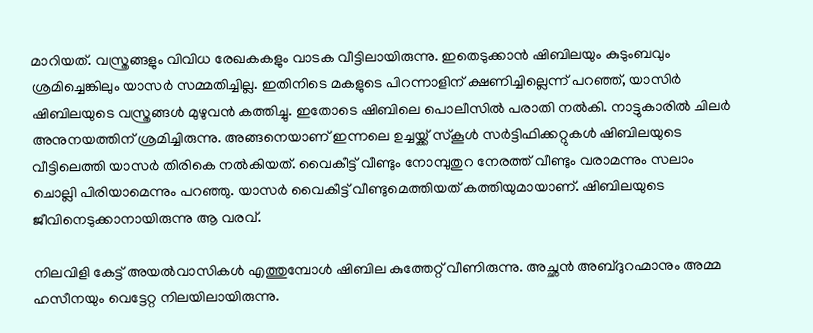മാറിയത്. വസ്ത്രങ്ങളും വിവിധ രേഖകകളും വാടക വീട്ടിലായിരുന്നു. ഇതെടുക്കാൻ ഷിബിലയും കുടുംബവും ശ്രമിച്ചെങ്കിലും യാസർ സമ്മതിച്ചില്ല. ഇതിനിടെ മകളുടെ പിറന്നാളിന് ക്ഷണിച്ചില്ലെന്ന് പറഞ്ഞ്, യാസിർ ഷിബിലയുടെ വസ്ത്രങ്ങൾ മുഴുവൻ കത്തിച്ചു. ഇതോടെ ഷിബിലെ പൊലീസിൽ പരാതി നൽകി. നാട്ടുകാരിൽ ചിലർ അനുനയത്തിന് ശ്രമിച്ചിരുന്നു. അങ്ങനെയാണ് ഇന്നലെ ഉച്ചയ്ക്ക് സ്കൂൾ സർട്ടിഫിക്കറ്റുകൾ ഷിബിലയുടെ വീട്ടിലെത്തി യാസർ തിരികെ നൽകിയത്. വൈകീട്ട് വീണ്ടും നോമ്പുതുറ നേരത്ത് വീണ്ടും വരാമന്നും സലാം ചൊല്ലി പിരിയാമെന്നും പറഞ്ഞു. യാസർ വൈകീട്ട് വീണ്ടുമെത്തിയത് കത്തിയുമായാണ്. ഷിബിലയുടെ ജീവിനെടുക്കാനായിരുന്നു ആ വരവ്.

നിലവിളി കേട്ട് അയൽവാസികൾ എത്തുമ്പോൾ ഷിബില കുത്തേറ്റ് വീണിരുന്നു. അച്ഛൻ അബ്ദുറഹ്മാനും അമ്മ ഹസീനയും വെട്ടേറ്റ നിലയിലായിരുന്നു.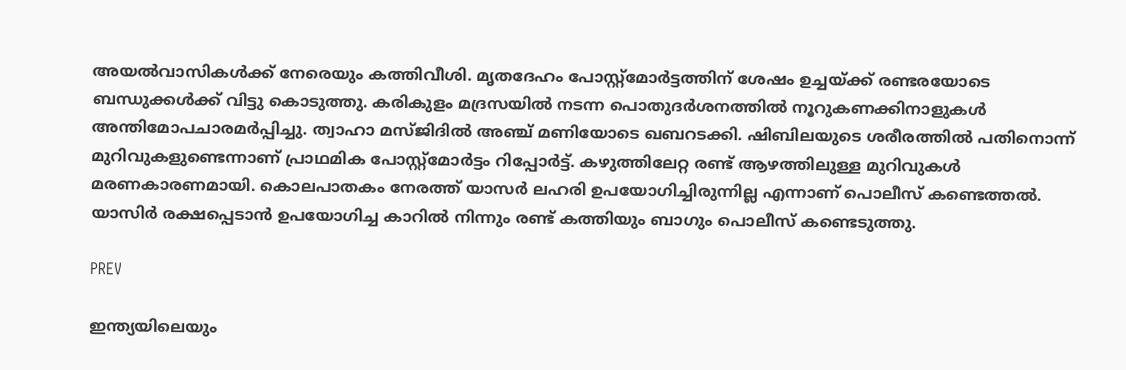അയൽവാസികൾക്ക് നേരെയും കത്തിവീശി. മൃതദേഹം പോസ്റ്റ്‍മോര്‍ട്ടത്തിന് ശേഷം ഉച്ചയ്ക്ക് രണ്ടരയോടെ ബന്ധുക്കള്‍ക്ക് വിട്ടു കൊടുത്തു. കരികുളം മദ്രസയില്‍ നടന്ന പൊതുദര്‍ശനത്തില്‍ നൂറുകണക്കിനാളുകള്‍ അന്തിമോപചാരമര്‍പ്പിച്ചു. ത്വാഹാ മസ്ജിദില്‍ അഞ്ച് മണിയോടെ ഖബറടക്കി. ഷിബിലയുടെ ശരീരത്തില്‍ പതിനൊന്ന് മുറിവുകളുണ്ടെന്നാണ് പ്രാഥമിക പോസ്റ്റ്‍മോര്‍ട്ടം റിപ്പോര്‍ട്ട്. കഴുത്തിലേറ്റ രണ്ട് ആഴത്തിലുള്ള മുറിവുകള്‍ മരണകാരണമായി. കൊലപാതകം നേരത്ത് യാസർ ലഹരി ഉപയോഗിച്ചിരുന്നില്ല എന്നാണ് പൊലീസ് കണ്ടെത്തൽ. യാസിര്‍ രക്ഷപ്പെടാന്‍ ഉപയോഗിച്ച കാറില്‍ നിന്നും രണ്ട് കത്തിയും ബാഗും പൊലീസ് കണ്ടെടുത്തു.

PREV

ഇന്ത്യയിലെയും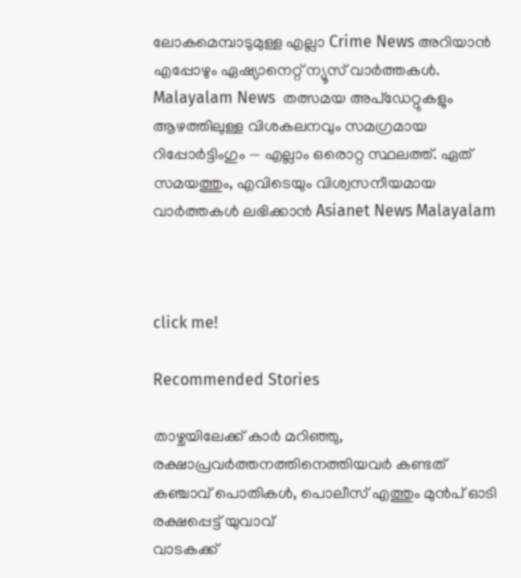ലോകമെമ്പാടുമുള്ള എല്ലാ Crime News അറിയാൻ എപ്പോഴും ഏഷ്യാനെറ്റ് ന്യൂസ് വാർത്തകൾ. Malayalam News  തത്സമയ അപ്‌ഡേറ്റുകളും ആഴത്തിലുള്ള വിശകലനവും സമഗ്രമായ റിപ്പോർട്ടിംഗും — എല്ലാം ഒരൊറ്റ സ്ഥലത്ത്. ഏത് സമയത്തും, എവിടെയും വിശ്വസനീയമായ വാർത്തകൾ ലഭിക്കാൻ Asianet News Malayalam



click me!

Recommended Stories

താഴ്ചയിലേക്ക് കാർ മറിഞ്ഞു, രക്ഷാപ്രവർത്തനത്തിനെത്തിയവർ കണ്ടത് കഞ്ചാവ് പൊതികൾ, പൊലീസ് എത്തും മുൻപ് ഓടി രക്ഷപ്പെട്ട് യുവാവ്
വാടകക്ക്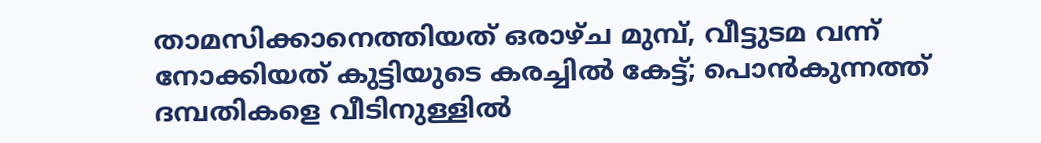താമസിക്കാനെത്തിയത് ഒരാഴ്ച മുമ്പ്, വീട്ടുടമ വന്ന് നോക്കിയത് കുട്ടിയുടെ കരച്ചിൽ കേട്ട്; പൊൻകുന്നത്ത് ദമ്പതികളെ വീടിനുള്ളിൽ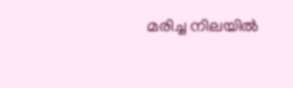മരിച്ച നിലയിൽ